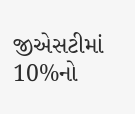જીએસટીમાં 10%નો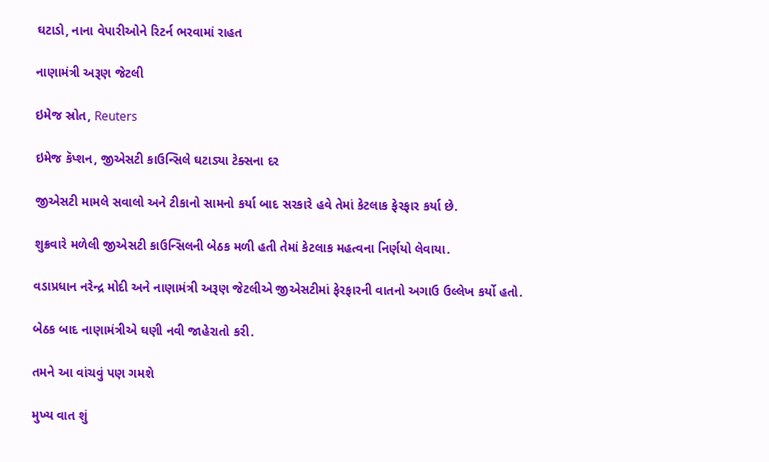ઘટાડો, નાના વેપારીઓને રિટર્ન ભરવામાં રાહત

નાણામંત્રી અરૂણ જેટલી

ઇમેજ સ્રોત, Reuters

ઇમેજ કૅપ્શન, જીએસટી કાઉન્સિલે ઘટાડ્યા ટેક્સના દર

જીએસટી મામલે સવાલો અને ટીકાનો સામનો કર્યા બાદ સરકારે હવે તેમાં કેટલાક ફેરફાર કર્યા છે.

શુક્રવારે મળેલી જીએસટી કાઉન્સિલની બેઠક મળી હતી તેમાં કેટલાક મહત્વના નિર્ણયો લેવાયા.

વડાપ્રધાન નરેન્દ્ર મોદી અને નાણામંત્રી અરૂણ જેટલીએ જીએસટીમાં ફેરફારની વાતનો અગાઉ ઉલ્લેખ કર્યો હતો.

બેઠક બાદ નાણામંત્રીએ ઘણી નવી જાહેરાતો કરી.

તમને આ વાંચવું પણ ગમશે

મુખ્ય વાત શું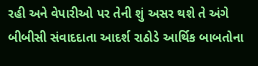રહી અને વેપારીઓ પર તેની શું અસર થશે તે અંગે બીબીસી સંવાદદાતા આદર્શ રાઠોડે આર્થિક બાબતોના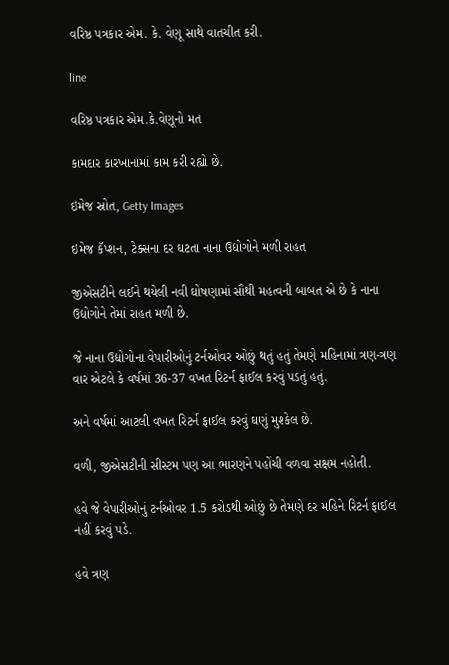વરિષ્ઠ પત્રકાર એમ. કે. વેણૂ સાથે વાતચીત કરી.

line

વરિષ્ઠ પત્રકાર એમ.કે.વેણૂનો મત

કામદાર કારખાનામાં કામ કરી રહ્યો છે.

ઇમેજ સ્રોત, Getty Images

ઇમેજ કૅપ્શન, ટેક્સના દર ઘટતા નાના ઉદ્યોગોને મળી રાહત

જીએસટીને લઈને થયેલી નવી ઘોષણામાં સૌથી મહત્વની બાબત એ છે કે નાના ઉદ્યોગોને તેમાં રાહત મળી છે.

જે નાના ઉદ્યોગોના વેપારીઓનું ટર્નઓવર ઓછું થતું હતું તેમણે મહિનામાં ત્રણ-ત્રણ વાર એટલે કે વર્ષમાં 36-37 વખત રિટર્ન ફાઈલ કરવું પડતું હતું.

અને વર્ષમાં આટલી વખત રિટર્ન ફાઈલ કરવું ઘણું મુશ્કેલ છે.

વળી, જીએસટીની સીસ્ટમ પણ આ ભારણને પહોંચી વળવા સક્ષમ નહોતી.

હવે જે વેપારીઓનું ટર્નઓવર 1.5 કરોડથી ઓછું છે તેમણે દર મહિને રિટર્ન ફાઈલ નહીં કરવું પડે.

હવે ત્રણ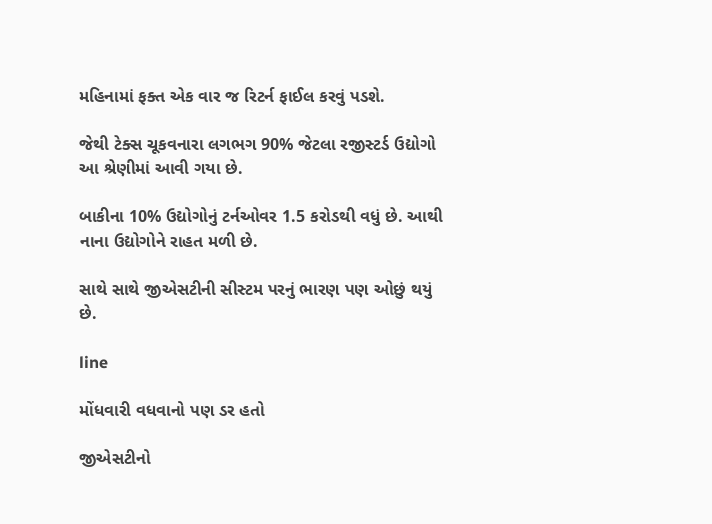મહિનામાં ફક્ત એક વાર જ રિટર્ન ફાઈલ કરવું પડશે.

જેથી ટેક્સ ચૂકવનારા લગભગ 90% જેટલા રજીસ્ટર્ડ ઉદ્યોગો આ શ્રેણીમાં આવી ગયા છે.

બાકીના 10% ઉદ્યોગોનું ટર્નઓવર 1.5 કરોડથી વધું છે. આથી નાના ઉદ્યોગોને રાહત મળી છે.

સાથે સાથે જીએસટીની સીસ્ટમ પરનું ભારણ પણ ઓછું થયું છે.

line

મોંધવારી વધવાનો પણ ડર હતો

જીએસટીનો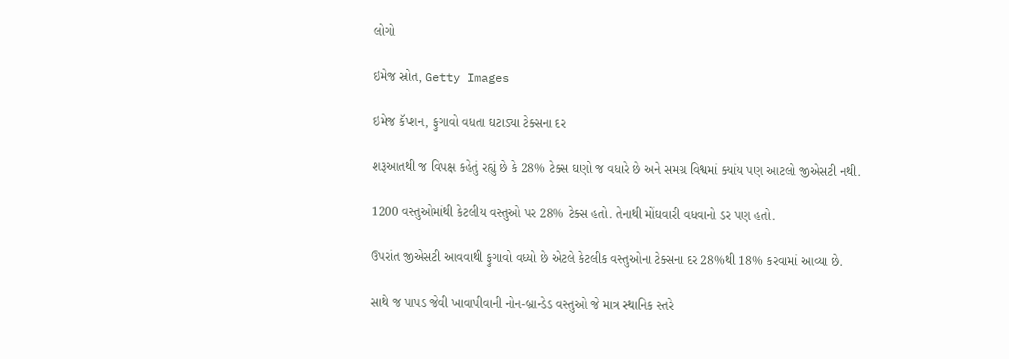લોગો

ઇમેજ સ્રોત, Getty Images

ઇમેજ કૅપ્શન, ફુગાવો વધતા ઘટાડ્યા ટેક્સના દર

શરૂઆતથી જ વિપક્ષ કહેતું રહ્યું છે કે 28% ટેક્સ ઘણો જ વધારે છે અને સમગ્ર વિશ્વમાં ક્યાંય પણ આટલો જીએસટી નથી.

1200 વસ્તુઓમાંથી કેટલીય વસ્તુઓ પર 28% ટેક્સ હતો. તેનાથી મોંઘવારી વધવાનો ડર પણ હતો.

ઉપરાંત જીએસટી આવવાથી ફુગાવો વધ્યો છે એટલે કેટલીક વસ્તુઓના ટેક્સના દર 28%થી 18% કરવામાં આવ્યા છે.

સાથે જ પાપડ જેવી ખાવાપીવાની નોન-બ્રાન્ડેડ વસ્તુઓ જે માત્ર સ્થાનિક સ્તરે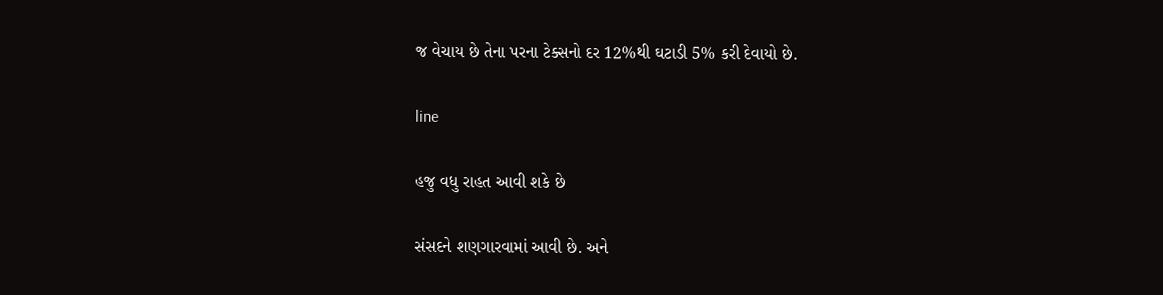જ વેચાય છે તેના પરના ટેક્સનો દર 12%થી ઘટાડી 5% કરી દેવાયો છે.

line

હજુ વધુ રાહત આવી શકે છે

સંસદને શણગારવામાં આવી છે. અને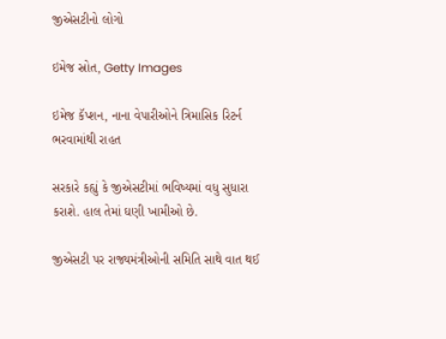જીએસટીનો લોગો

ઇમેજ સ્રોત, Getty Images

ઇમેજ કૅપ્શન, નાના વેપારીઓને ત્રિમાસિક રિટર્ન ભરવામાંથી રાહત

સરકારે કહ્યું કે જીએસટીમાં ભવિષ્યમાં વધુ સુધારા કરાશે. હાલ તેમાં ઘણી ખામીઓ છે.

જીએસટી પર રાજ્યમંત્રીઓની સમિતિ સાથે વાત થઈ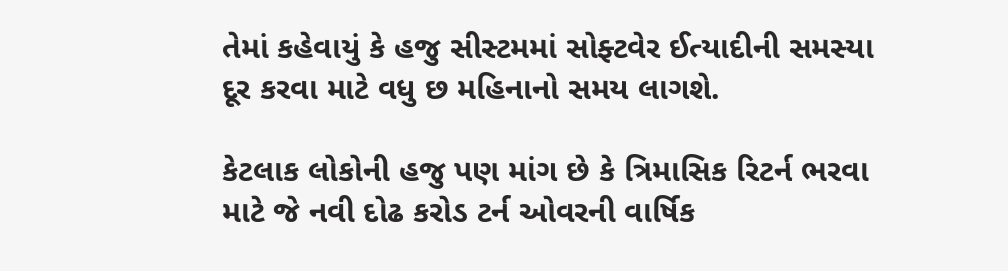તેમાં કહેવાયું કે હજુ સીસ્ટમમાં સોફ્ટવેર ઈત્યાદીની સમસ્યા દૂર કરવા માટે વધુ છ મહિનાનો સમય લાગશે.

કેટલાક લોકોની હજુ પણ માંગ છે કે ત્રિમાસિક રિટર્ન ભરવા માટે જે નવી દોઢ કરોડ ટર્ન ઓવરની વાર્ષિક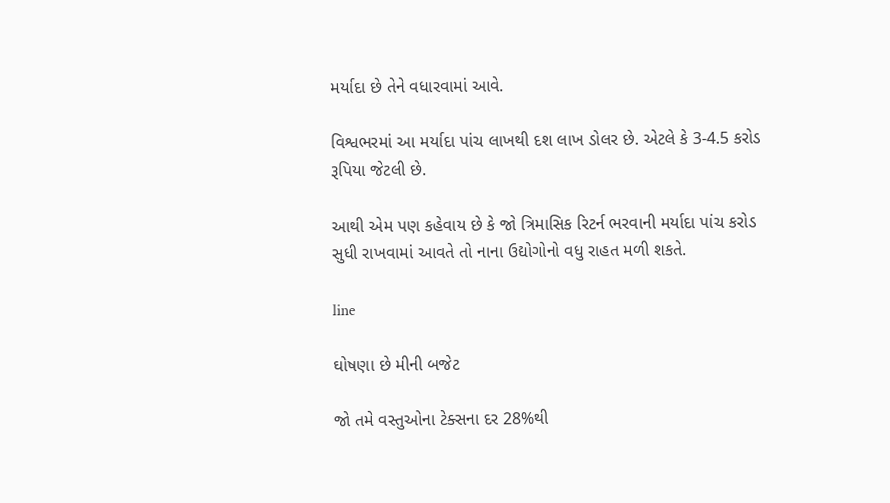મર્યાદા છે તેને વધારવામાં આવે.

વિશ્વભરમાં આ મર્યાદા પાંચ લાખથી દશ લાખ ડોલર છે. એટલે કે 3-4.5 કરોડ રૂપિયા જેટલી છે.

આથી એમ પણ કહેવાય છે કે જો ત્રિમાસિક રિટર્ન ભરવાની મર્યાદા પાંચ કરોડ સુધી રાખવામાં આવતે તો નાના ઉદ્યોગોનો વધુ રાહત મળી શકતે.

line

ઘોષણા છે મીની બજેટ

જો તમે વસ્તુઓના ટેક્સના દર 28%થી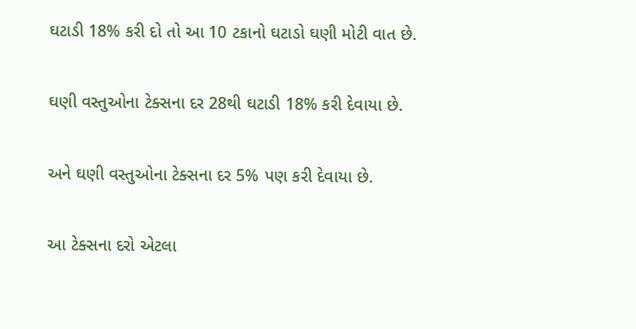ઘટાડી 18% કરી દો તો આ 10 ટકાનો ઘટાડો ઘણી મોટી વાત છે.

ઘણી વસ્તુઓના ટેક્સના દર 28થી ઘટાડી 18% કરી દેવાયા છે.

અને ઘણી વસ્તુઓના ટેક્સના દર 5% પણ કરી દેવાયા છે.

આ ટેક્સના દરો એટલા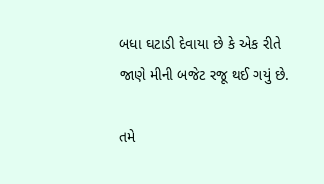બધા ઘટાડી દેવાયા છે કે એક રીતે જાણે મીની બજેટ રજૂ થઈ ગયું છે.

તમે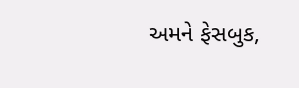અમને ફેસબુક,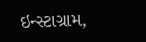ઇન્સ્ટાગ્રામ,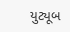યુટ્યૂબ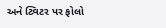અને ટ્વિટર પર ફોલો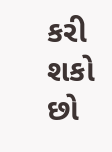કરી શકો છો